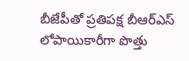బీజేపీతో ప్రతిపక్ష బీఆర్ఎస్ లోపాయికారీగా పొత్తు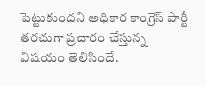పెట్టుకుందని అధికార కాంగ్రెస్ పార్టీ తరచుగా ప్రచారం చేస్తున్న విషయం తెలిసిందే.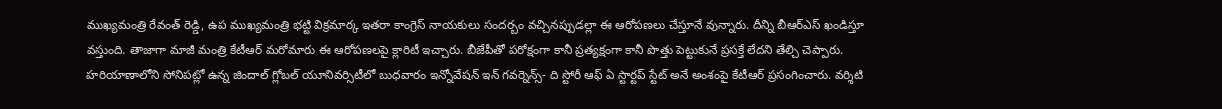ముఖ్యమంత్రి రేవంత్ రెడ్డి, ఉప ముఖ్యమంత్రి భట్టి విక్రమార్క ఇతరా కాంగ్రెస్ నాయకులు సందర్బం వచ్చినప్పుడల్లా ఈ ఆరోపణలు చేస్తూనే వున్నారు. దీన్ని బీఆర్ఎస్ ఖండిస్తూ వస్తుంది. తాజాగా మాజీ మంత్రి కేటీఆర్ మరోమారు ఈ ఆరోపణలపై క్లారిటీ ఇచ్చారు. బీజేపీతో పరోక్షంగా కానీ ప్రత్యక్షంగా కానీ పొత్తు పెట్టుకునే ప్రసక్తే లేదని తేల్చి చెప్పారు.
హరియాణాలోని సోనిపట్లో ఉన్న జిందాల్ గ్లోబల్ యూనివర్సిటీలో బుధవారం ఇన్నోవేషన్ ఇన్ గవర్నెన్స్- ది స్టోరీ ఆఫ్ ఏ స్టార్టప్ స్టేట్ అనే అంశంపై కేటీఆర్ ప్రసంగించారు. వర్శిటి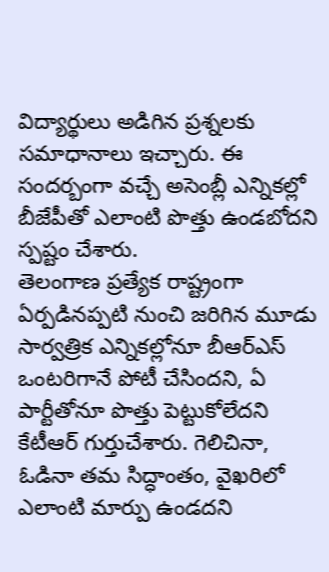విద్యార్థులు అడిగిన ప్రశ్నలకు సమాధానాలు ఇచ్చారు. ఈ సందర్బంగా వచ్చే అసెంబ్లీ ఎన్నికల్లో బీజేపీతో ఎలాంటి పొత్తు ఉండబోదని స్పష్టం చేశారు.
తెలంగాణ ప్రత్యేక రాష్ట్రంగా ఏర్పడినప్పటి నుంచి జరిగిన మూడు సార్వత్రిక ఎన్నికల్లోనూ బీఆర్ఎస్ ఒంటరిగానే పోటీ చేసిందని, ఏ పార్టీతోనూ పొత్తు పెట్టుకోలేదని కేటీఆర్ గుర్తుచేశారు. గెలిచినా, ఓడినా తమ సిద్ధాంతం, వైఖరిలో ఎలాంటి మార్పు ఉండదని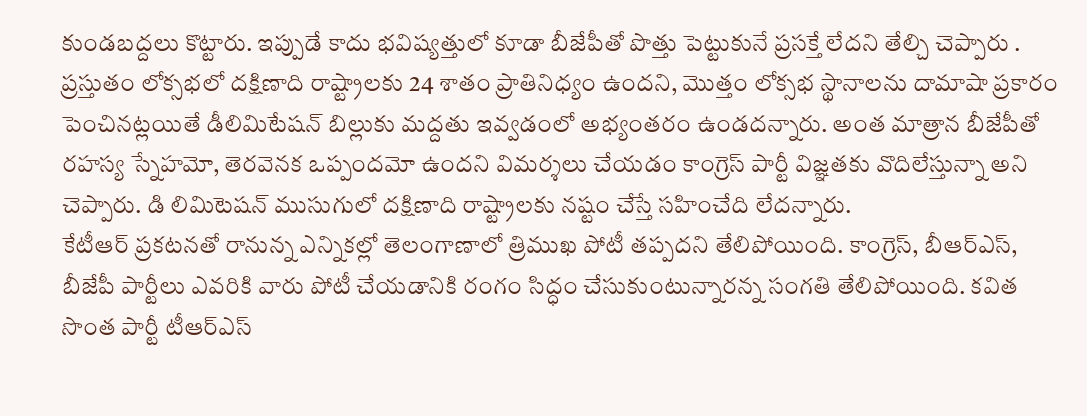కుండబద్దలు కొట్టారు. ఇప్పుడే కాదు భవిష్యత్తులో కూడా బీజేపీతో పొత్తు పెట్టుకునే ప్రసక్తే లేదని తేల్చి చెప్పారు .
ప్రస్తుతం లోక్సభలో దక్షిణాది రాష్ట్రాలకు 24 శాతం ప్రాతినిధ్యం ఉందని, మొత్తం లోక్సభ స్థానాలను దామాషా ప్రకారం పెంచినట్లయితే డీలిమిటేషన్ బిల్లుకు మద్దతు ఇవ్వడంలో అభ్యంతరం ఉండదన్నారు. అంత మాత్రాన బీజేపీతో రహస్య స్నేహమో, తెరవెనక ఒప్పందమో ఉందని విమర్శలు చేయడం కాంగ్రెస్ పార్టీ విజ్ఞతకు వొదిలేస్తున్నా అని చెప్పారు. డి లిమిటెషన్ ముసుగులో దక్షిణాది రాష్ట్రాలకు నష్టం చేస్తే సహించేది లేదన్నారు.
కేటీఆర్ ప్రకటనతో రానున్న ఎన్నికల్లో తెలంగాణాలో త్రిముఖ పోటీ తప్పదని తేలిపోయింది. కాంగ్రెస్, బీఆర్ఎస్, బీజేపీ పార్టీలు ఎవరికి వారు పోటీ చేయడానికి రంగం సిద్ధం చేసుకుంటున్నారన్న సంగతి తేలిపోయింది. కవిత సొంత పార్టీ టీఆర్ఎస్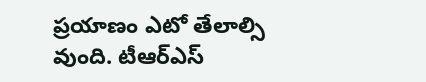ప్రయాణం ఎటో తేలాల్సి వుంది. టీఆర్ఎస్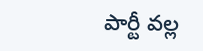పార్టీ వల్ల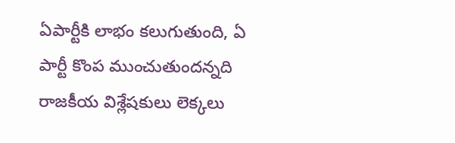ఏపార్టీకి లాభం కలుగుతుంది, ఏ పార్టీ కొంప ముంచుతుందన్నది రాజకీయ విశ్లేషకులు లెక్కలు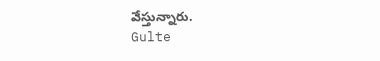వేస్తున్నారు.
Gulte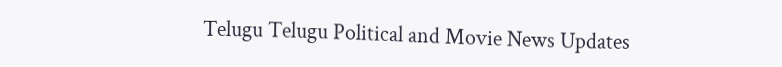Telugu Telugu Political and Movie News Updates